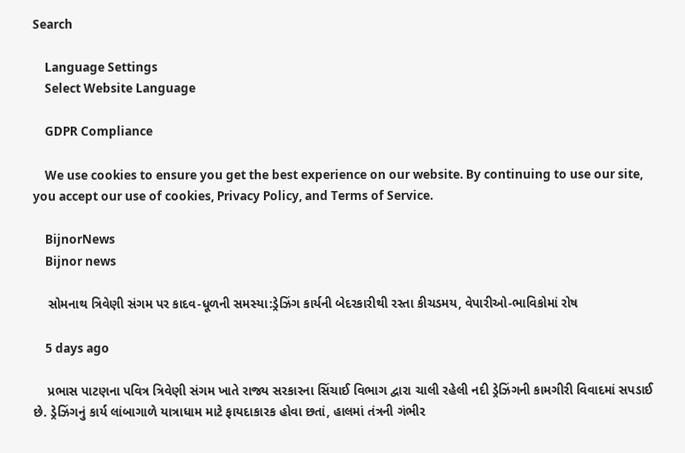Search

    Language Settings
    Select Website Language

    GDPR Compliance

    We use cookies to ensure you get the best experience on our website. By continuing to use our site, you accept our use of cookies, Privacy Policy, and Terms of Service.

    BijnorNews
    Bijnor news

    સોમનાથ ત્રિવેણી સંગમ પર કાદવ-ધૂળની સમસ્યા:ડ્રેઝિંગ કાર્યની બેદરકારીથી રસ્તા કીચડમય, વેપારીઓ-ભાવિકોમાં રોષ

    5 days ago

    પ્રભાસ પાટણના પવિત્ર ત્રિવેણી સંગમ ખાતે રાજ્ય સરકારના સિંચાઈ વિભાગ દ્વારા ચાલી રહેલી નદી ડ્રેઝિંગની કામગીરી વિવાદમાં સપડાઈ છે. ડ્રેઝિંગનું કાર્ય લાંબાગાળે યાત્રાધામ માટે ફાયદાકારક હોવા છતાં, હાલમાં તંત્રની ગંભીર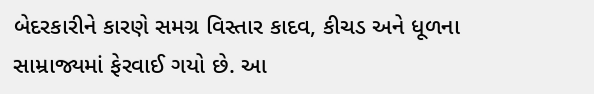બેદરકારીને કારણે સમગ્ર વિસ્તાર કાદવ, કીચડ અને ધૂળના સામ્રાજ્યમાં ફેરવાઈ ગયો છે. આ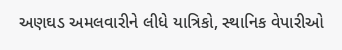અણઘડ અમલવારીને લીધે યાત્રિકો, સ્થાનિક વેપારીઓ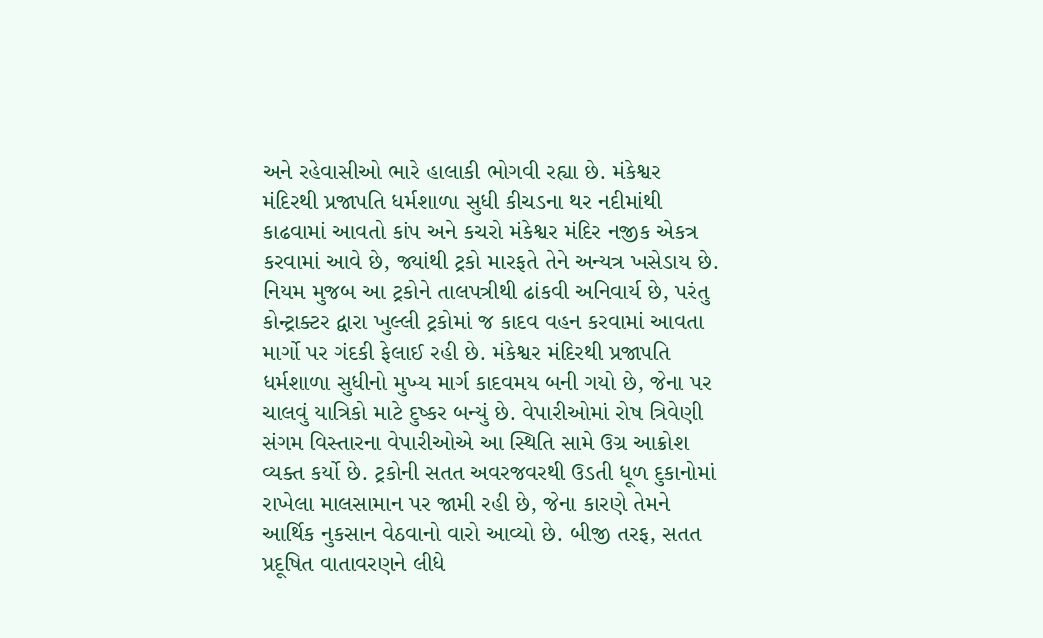અને રહેવાસીઓ ભારે હાલાકી ભોગવી રહ્યા છે. મંકેશ્વર મંદિરથી પ્રજાપતિ ધર્મશાળા સુધી કીચડના થર નદીમાંથી કાઢવામાં આવતો કાંપ અને કચરો મંકેશ્વર મંદિર નજીક એકત્ર કરવામાં આવે છે, જ્યાંથી ટ્રકો મારફતે તેને અન્યત્ર ખસેડાય છે. નિયમ મુજબ આ ટ્રકોને તાલપત્રીથી ઢાંકવી અનિવાર્ય છે, પરંતુ કોન્ટ્રાક્ટર દ્વારા ખુલ્લી ટ્રકોમાં જ કાદવ વહન કરવામાં આવતા માર્ગો પર ગંદકી ફેલાઈ રહી છે. મંકેશ્વર મંદિરથી પ્રજાપતિ ધર્મશાળા સુધીનો મુખ્ય માર્ગ કાદવમય બની ગયો છે, જેના પર ચાલવું યાત્રિકો માટે દુષ્કર બન્યું છે. વેપારીઓમાં રોષ ત્રિવેણી સંગમ વિસ્તારના વેપારીઓએ આ સ્થિતિ સામે ઉગ્ર આક્રોશ વ્યક્ત કર્યો છે. ટ્રકોની સતત અવરજવરથી ઉડતી ધૂળ દુકાનોમાં રાખેલા માલસામાન પર જામી રહી છે, જેના કારણે તેમને આર્થિક નુકસાન વેઠવાનો વારો આવ્યો છે. બીજી તરફ, સતત પ્રદૂષિત વાતાવરણને લીધે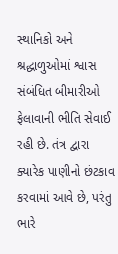સ્થાનિકો અને શ્રદ્ધાળુઓમાં શ્વાસ સંબંધિત બીમારીઓ ફેલાવાની ભીતિ સેવાઈ રહી છે. તંત્ર દ્વારા ક્યારેક પાણીનો છંટકાવ કરવામાં આવે છે, પરંતુ ભારે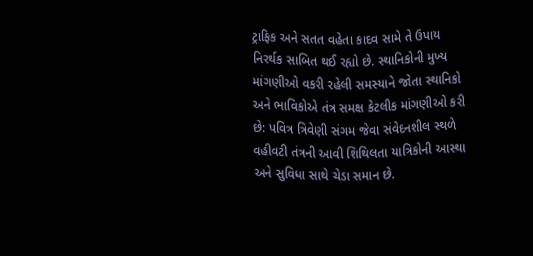ટ્રાફિક અને સતત વહેતા કાદવ સામે તે ઉપાય નિરર્થક સાબિત થઈ રહ્યો છે. સ્થાનિકોની મુખ્ય માંગણીઓ વકરી રહેલી સમસ્યાને જોતા સ્થાનિકો અને ભાવિકોએ તંત્ર સમક્ષ કેટલીક માંગણીઓ કરી છે: પવિત્ર ત્રિવેણી સંગમ જેવા સંવેદનશીલ સ્થળે વહીવટી તંત્રની આવી શિથિલતા યાત્રિકોની આસ્થા અને સુવિધા સાથે ચેડા સમાન છે.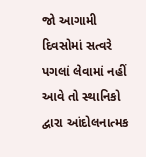જો આગામી દિવસોમાં સત્વરે પગલાં લેવામાં નહીં આવે તો સ્થાનિકો દ્વારા આંદોલનાત્મક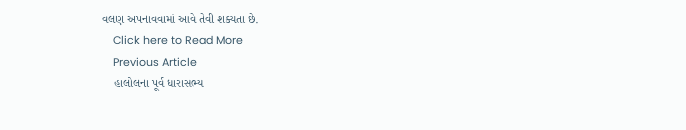વલણ અપનાવવામાં આવે તેવી શક્યતા છે.
    Click here to Read More
    Previous Article
    હાલોલના પૂર્વ ધારાસભ્ય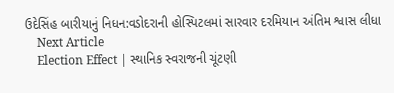ઉદેસિંહ બારીયાનું નિધન:વડોદરાની હોસ્પિટલમાં સારવાર દરમિયાન અંતિમ શ્વાસ લીધા
    Next Article
    Election Effect | સ્થાનિક સ્વરાજની ચૂંટણી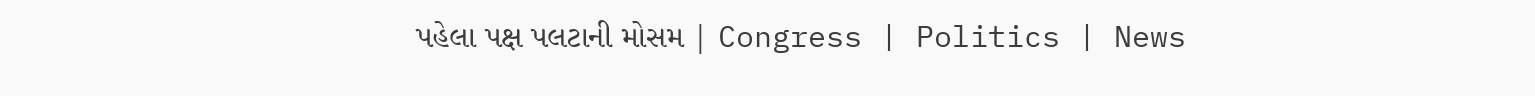પહેલા પક્ષ પલટાની મોસમ | Congress | Politics | News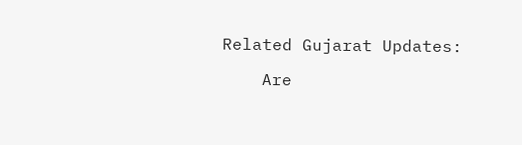Related Gujarat Updates:

    Are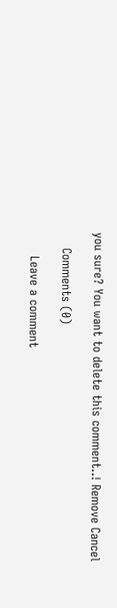you sure? You want to delete this comment..! Remove Cancel

    Comments (0)

      Leave a comment